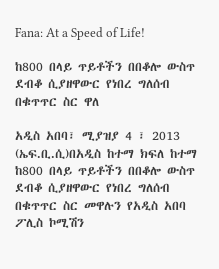Fana: At a Speed of Life!

ከ800 በላይ ጥይቶችን በበቆሎ ውስጥ ደብቆ ሲያዘዋውር የነበረ ግለሰብ በቁጥጥር ስር ዋለ

አዲስ አበባ፣ ሚያዝያ 4 ፣ 2013 (ኤፍ.ቢ.ሲ)በአዲስ ከተማ ክፍለ ከተማ ከ800 በላይ ጥይቶችን በበቆሎ ውስጥ ደብቆ ሲያዘዋውር የነበረ ግለሰብ በቁጥጥር ስር መዋሉን የአዲስ አበባ ፖሊስ ኮሚሽን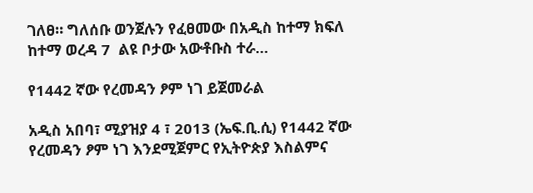ገለፀ። ግለሰቡ ወንጀሉን የፈፀመው በአዲስ ከተማ ክፍለ ከተማ ወረዳ 7  ልዩ ቦታው አውቶቡስ ተራ…

የ1442 ኛው የረመዳን ፆም ነገ ይጀመራል

አዲስ አበባ፣ ሚያዝያ 4 ፣ 2013 (ኤፍ.ቢ.ሲ) የ1442 ኛው የረመዳን ፆም ነገ እንደሚጀምር የኢትዮጵያ እስልምና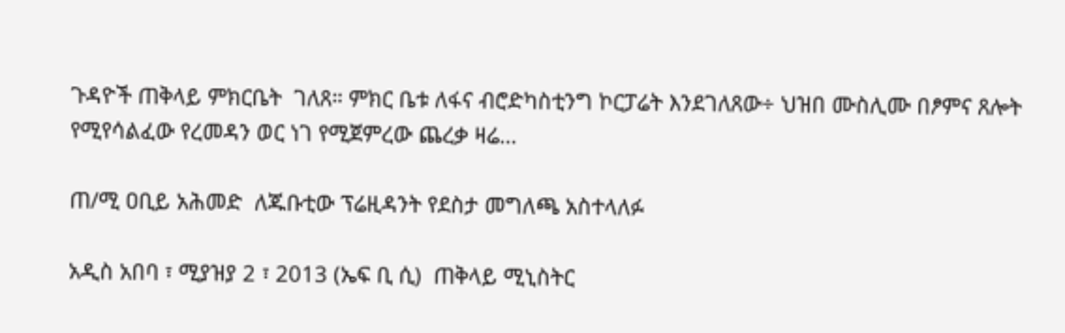ጉዳዮች ጠቅላይ ምክርቤት  ገለጸ። ምክር ቤቱ ለፋና ብሮድካስቲንግ ኮርፓሬት እንደገለጸው÷ ህዝበ ሙስሊሙ በፆምና ጸሎት የሚየሳልፈው የረመዳን ወር ነገ የሚጀምረው ጨረቃ ዛሬ…

ጠ/ሚ ዐቢይ አሕመድ  ለጁቡቲው ፕሬዚዳንት የደስታ መግለጫ አስተላለፉ

አዲስ አበባ ፣ ሚያዝያ 2 ፣ 2013 (ኤፍ ቢ ሲ)  ጠቅላይ ሚኒስትር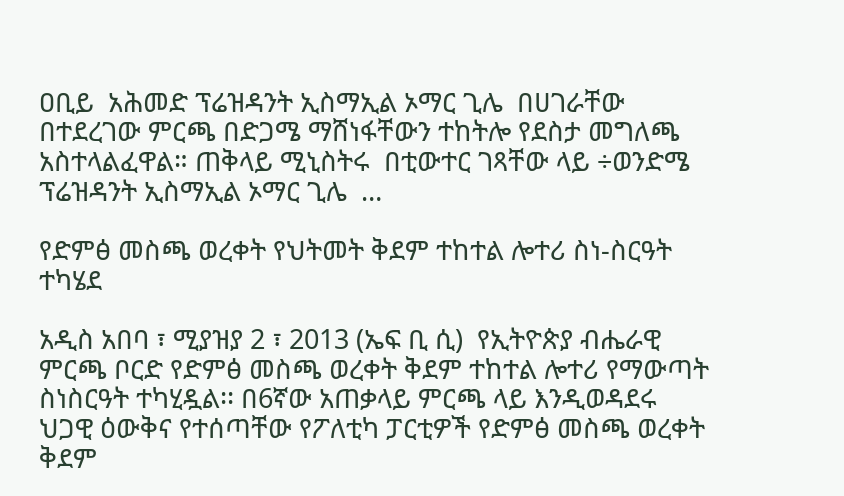ዐቢይ  አሕመድ ፕሬዝዳንት ኢስማኢል ኦማር ጊሌ  በሀገራቸው በተደረገው ምርጫ በድጋሜ ማሸነፋቸውን ተከትሎ የደስታ መግለጫ አስተላልፈዋል። ጠቅላይ ሚኒስትሩ  በቲውተር ገጻቸው ላይ ÷ወንድሜ ፕሬዝዳንት ኢስማኢል ኦማር ጊሌ  …

የድምፅ መስጫ ወረቀት የህትመት ቅደም ተከተል ሎተሪ ስነ-ስርዓት ተካሄደ

አዲስ አበባ ፣ ሚያዝያ 2 ፣ 2013 (ኤፍ ቢ ሲ)  የኢትዮጵያ ብሔራዊ ምርጫ ቦርድ የድምፅ መስጫ ወረቀት ቅደም ተከተል ሎተሪ የማውጣት ስነስርዓት ተካሂዷል፡፡ በ6ኛው አጠቃላይ ምርጫ ላይ እንዲወዳደሩ ህጋዊ ዕውቅና የተሰጣቸው የፖለቲካ ፓርቲዎች የድምፅ መስጫ ወረቀት ቅደም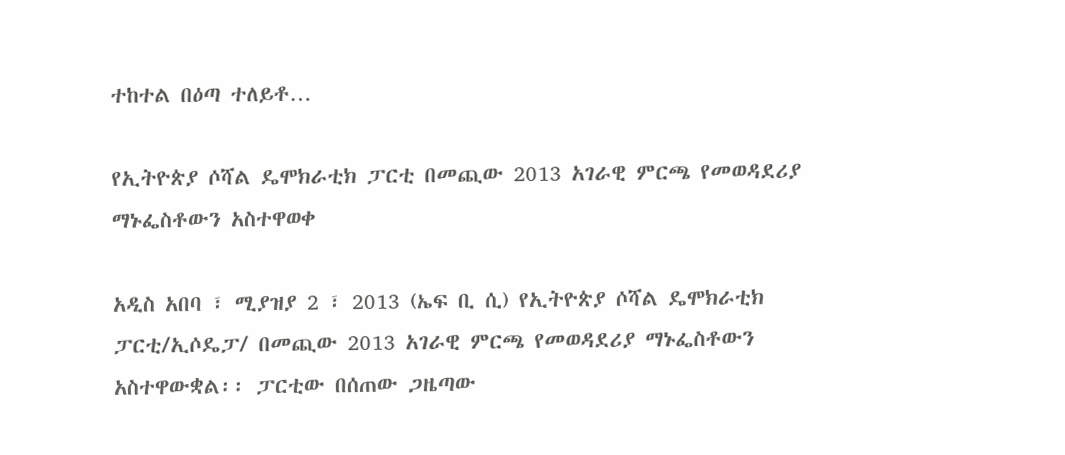ተከተል በዕጣ ተለይቶ…

የኢትዮጵያ ሶሻል ዴሞክራቲክ ፓርቲ በመጪው 2013 አገራዊ ምርጫ የመወዳደሪያ ማኑፌስቶውን አስተዋወቀ

አዲስ አበባ ፣ ሚያዝያ 2 ፣ 2013 (ኤፍ ቢ ሲ) የኢትዮጵያ ሶሻል ዴሞክራቲክ ፓርቲ/ኢሶዴፓ/ በመጪው 2013 አገራዊ ምርጫ የመወዳደሪያ ማኑፌስቶውን አስተዋውቋል፡፡ ፓርቲው በሰጠው ጋዜጣው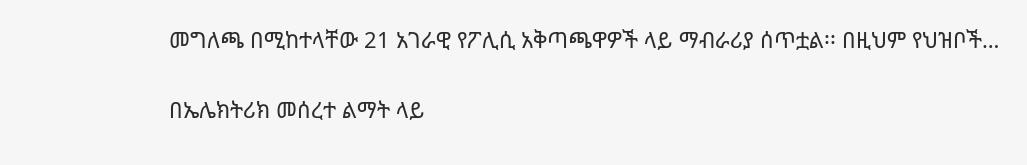መግለጫ በሚከተላቸው 21 አገራዊ የፖሊሲ አቅጣጫዋዎች ላይ ማብራሪያ ሰጥቷል፡፡ በዚህም የህዝቦች…

በኤሌክትሪክ መሰረተ ልማት ላይ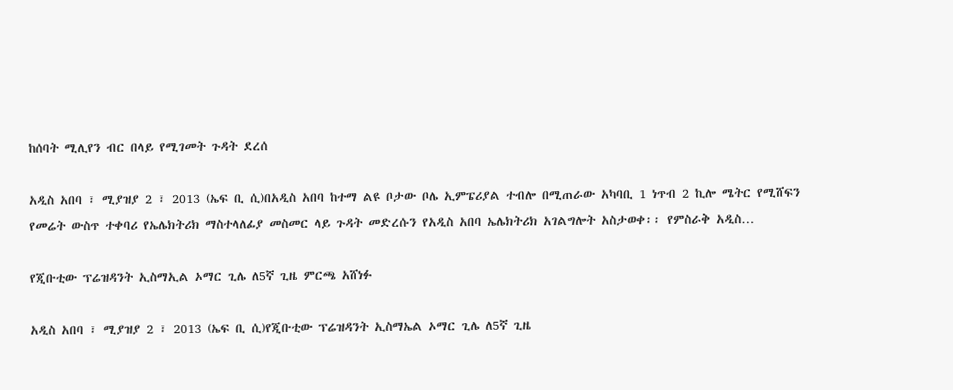ከሰባት ሚሊየን ብር በላይ የሚገመት ጉዳት ደረሰ

አዲስ አበባ ፣ ሚያዝያ 2 ፣ 2013 (ኤፍ ቢ ሲ)በአዲስ አበባ ከተማ ልዩ ቦታው ቦሌ ኢምፔሪያል ተብሎ በሚጠራው አካባቢ 1 ነጥብ 2 ኪሎ ሜትር የሚሸፍን የመሬት ውስጥ ተቀባሪ የኤሌክትሪክ ማስተላለፊያ መስመር ላይ ጉዳት መድረሱን የአዲስ አበባ ኤሌክትሪክ አገልግሎት አስታወቀ፡፡ የምስራቅ አዲስ…

የጂቡቲው ፕሬዝዳንት ኢስማኢል ኦማር ጊሌ ለ5ኛ ጊዜ ምርጫ አሸነፉ

አዲስ አበባ ፣ ሚያዝያ 2 ፣ 2013 (ኤፍ ቢ ሲ)የጂቡቲው ፕሬዝዳንት ኢስማኤል ኦማር ጊሌ ለ5ኛ ጊዜ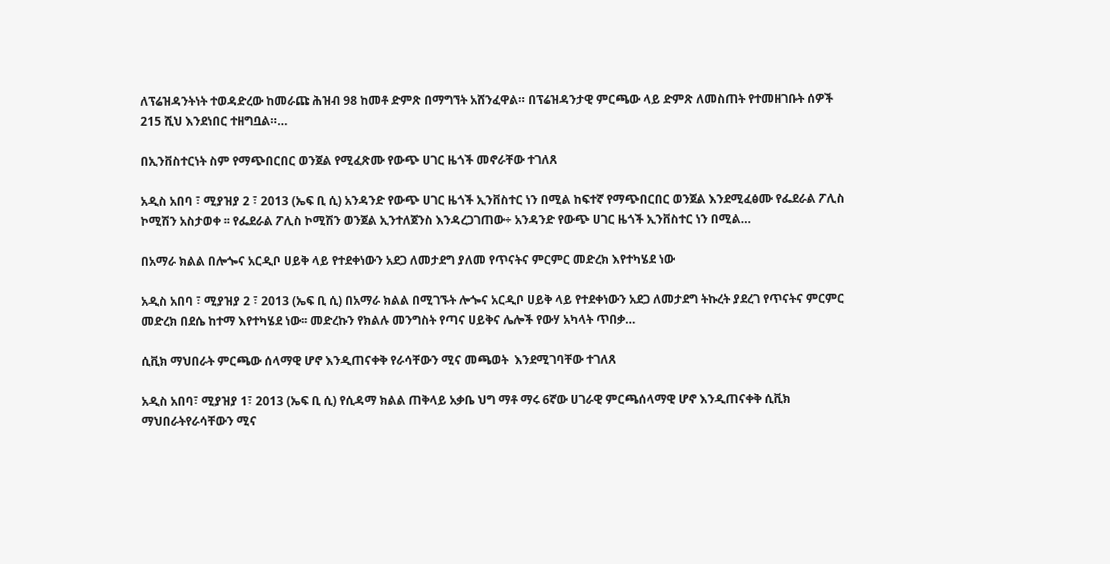ለፕሬዝዳንትነት ተወዳድረው ከመራጩ ሕዝብ 98 ከመቶ ድምጽ በማግኘት አሸንፈዋል። በፕሬዝዳንታዊ ምርጫው ላይ ድምጽ ለመስጠት የተመዘገቡት ሰዎች 215 ሺህ እንደነበር ተዘግቧል።…

በኢንቨስተርነት ስም የማጭበርበር ወንጀል የሚፈጽሙ የውጭ ሀገር ዜጎች መኖራቸው ተገለጸ

አዲስ አበባ ፣ ሚያዝያ 2 ፣ 2013 (ኤፍ ቢ ሲ) አንዳንድ የውጭ ሀገር ዜጎች ኢንቨስተር ነን በሚል ከፍተኛ የማጭበርበር ወንጀል እንደሚፈፅሙ የፌደራል ፖሊስ ኮሚሽን አስታወቀ ፡፡ የፌደራል ፖሊስ ኮሚሽን ወንጀል ኢንተለጀንስ እንዳረጋገጠው÷ አንዳንድ የውጭ ሀገር ዜጎች ኢንቨስተር ነን በሚል…

በአማራ ክልል በሎጐና አርዲቦ ሀይቅ ላይ የተደቀነውን አደጋ ለመታደግ ያለመ የጥናትና ምርምር መድረክ እየተካሄደ ነው

አዲስ አበባ ፣ ሚያዝያ 2 ፣ 2013 (ኤፍ ቢ ሲ) በአማራ ክልል በሚገኙት ሎጐና አርዲቦ ሀይቅ ላይ የተደቀነውን አደጋ ለመታደግ ትኩረት ያደረገ የጥናትና ምርምር መድረክ በደሴ ከተማ እየተካሄደ ነው፡፡ መድረኩን የክልሉ መንግስት የጣና ሀይቅና ሌሎች የውሃ አካላት ጥበቃ…

ሲቪክ ማህበራት ምርጫው ሰላማዊ ሆኖ እንዲጠናቀቅ የራሳቸውን ሚና መጫወት  እንደሚገባቸው ተገለጸ

አዲስ አበባ፣ ሚያዝያ 1፣ 2013 (ኤፍ ቢ ሲ) የሲዳማ ክልል ጠቅላይ አቃቤ ህግ ማቶ ማሩ 6ኛው ሀገራዊ ምርጫሰላማዊ ሆኖ እንዲጠናቀቅ ሲቪክ ማህበራትየራሳቸውን ሚና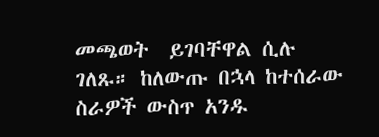መጫወት  ይገባቸዋል ሲሉ ገለጹ። ከለውጡ በኋላ ከተሰራው ስራዎች ውስጥ አንዱ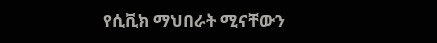የሲቪክ ማህበራት ሚናቸውን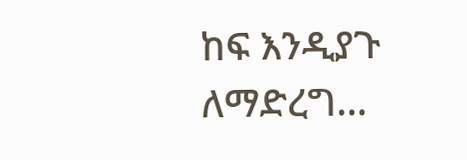ከፍ እንዲያጉ ለማድረግ…